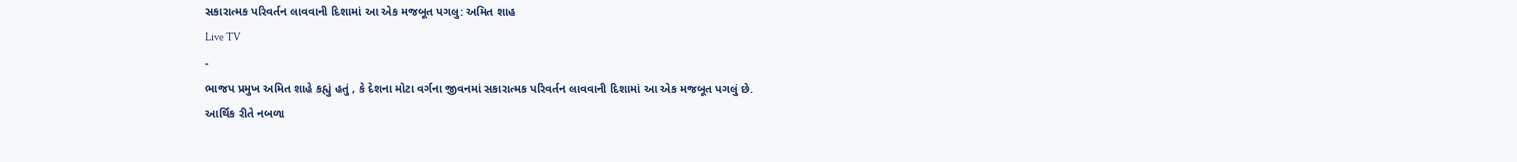સકારાત્મક પરિવર્તન લાવવાની દિશામાં આ એક મજબૂત પગલુ: અમિત શાહ
Live TV
-
ભાજપ પ્રમુખ અમિત શાહે કહ્યું હતું , કે દેશના મોટા વર્ગના જીવનમાં સકારાત્મક પરિવર્તન લાવવાની દિશામાં આ એક મજબૂત પગલું છે.
આર્થિક રીતે નબળા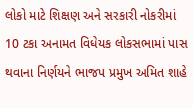લોકો માટે શિક્ષણ અને સરકારી નોકરીમાં 10 ટકા અનામત વિધેયક લોકસભામાં પાસ થવાના નિર્ણયને ભાજપ પ્રમુખ અમિત શાહે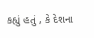કહ્યું હતું , કે દેશના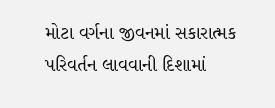મોટા વર્ગના જીવનમાં સકારાત્મક પરિવર્તન લાવવાની દિશામાં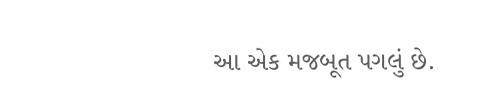આ એક મજબૂત પગલું છે.